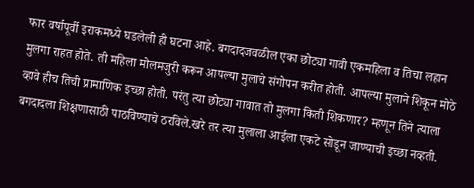फार वर्षापूर्वी इराकमध्ये घडलेली ही घटना आहे. बगदादजवळील एका छोट्या गावी एकमहिला व तिचा लहान मुलगा राहत होते. ती महिला मोलमजुरी करून आपल्या मुलाचे संगोपन करीत होती. आपल्या मुलाने शिकून मोठे व्हावे हीच तिची प्रामाणिक इच्छा होती. परंतु त्या छोट्या गावात तो मुलगा किती शिकणार? म्हणून तिने त्याला बगदादला शिक्षणासाठी पाठविण्याचे ठरविले.खरे तर त्या मुलाला आईला एकटे सोडून जाण्याची इच्छा नव्हती.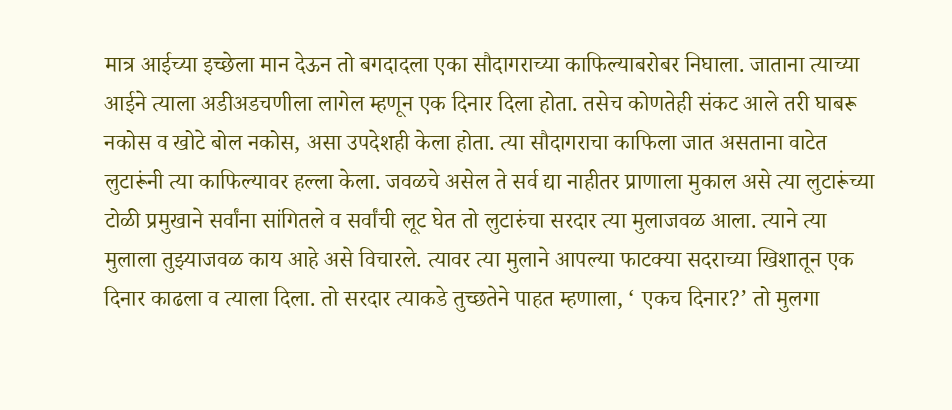मात्र आईच्या इच्छेला मान देऊन तो बगदादला एका सौदागराच्या काफिल्याबरोबर निघाला. जाताना त्याच्या आईने त्याला अडीअडचणीला लागेल म्हणून एक दिनार दिला होता. तसेच कोणतेही संकट आले तरी घाबरू नकोस व खोटे बोल नकोस, असा उपदेशही केला होता. त्या सौदागराचा काफिला जात असताना वाटेत लुटारूंनी त्या काफिल्यावर हल्ला केला. जवळचे असेल ते सर्व द्या नाहीतर प्राणाला मुकाल असे त्या लुटारूंच्या टोळी प्रमुखाने सर्वांना सांगितले व सर्वांची लूट घेत तो लुटारुंचा सरदार त्या मुलाजवळ आला. त्याने त्या मुलाला तुझ्याजवळ काय आहे असे विचारले. त्यावर त्या मुलाने आपल्या फाटक्या सदराच्या खिशातून एक दिनार काढला व त्याला दिला. तो सरदार त्याकडे तुच्छतेने पाहत म्हणाला, ‘ एकच दिनार?’ तो मुलगा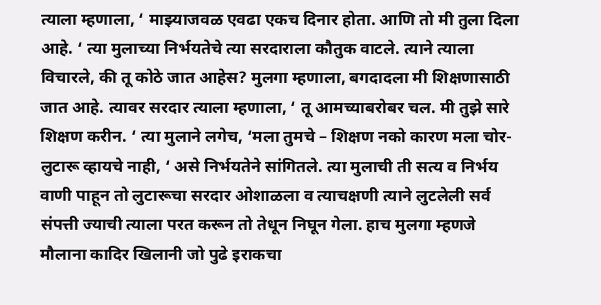त्याला म्हणाला, ‘ माझ्याजवळ एवढा एकच दिनार होता. आणि तो मी तुला दिला आहे. ‘ त्या मुलाच्या निर्भयतेचे त्या सरदाराला कौतुक वाटले. त्याने त्याला विचारले, की तू कोठे जात आहेस? मुलगा म्हणाला, बगदादला मी शिक्षणासाठी जात आहे. त्यावर सरदार त्याला म्हणाला, ‘ तू आमच्याबरोबर चल. मी तुझे सारे शिक्षण करीन. ‘ त्या मुलाने लगेच, ‘मला तुमचे – शिक्षण नको कारण मला चोर-लुटारू व्हायचे नाही, ‘ असे निर्भयतेने सांगितले. त्या मुलाची ती सत्य व निर्भय वाणी पाहून तो लुटारूचा सरदार ओशाळला व त्याचक्षणी त्याने लुटलेली सर्व संपत्ती ज्याची त्याला परत करून तो तेधून निघून गेला. हाच मुलगा म्हणजे मौलाना कादिर खिलानी जो पुढे इराकचा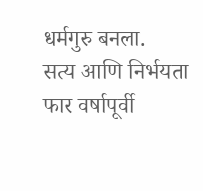धर्मगुरु बनला.
सत्य आणि निर्भयता
फार वर्षापूर्वी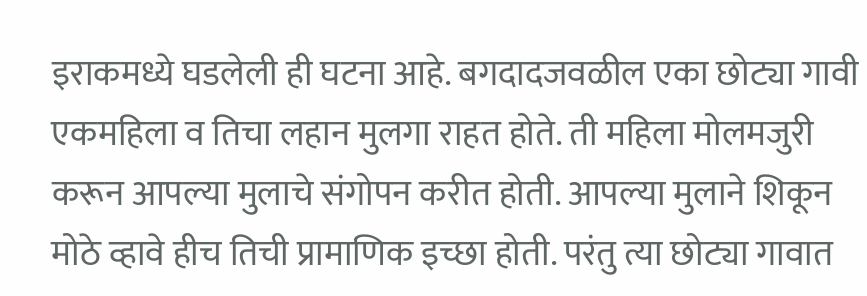इराकमध्ये घडलेली ही घटना आहे. बगदादजवळील एका छोट्या गावी एकमहिला व तिचा लहान मुलगा राहत होते. ती महिला मोलमजुरी करून आपल्या मुलाचे संगोपन करीत होती. आपल्या मुलाने शिकून मोठे व्हावे हीच तिची प्रामाणिक इच्छा होती. परंतु त्या छोट्या गावात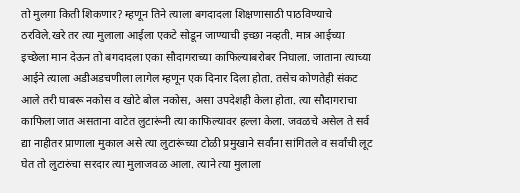तो मुलगा किती शिकणार? म्हणून तिने त्याला बगदादला शिक्षणासाठी पाठविण्याचे ठरविले.खरे तर त्या मुलाला आईला एकटे सोडून जाण्याची इच्छा नव्हती. मात्र आईच्या इच्छेला मान देऊन तो बगदादला एका सौदागराच्या काफिल्याबरोबर निघाला. जाताना त्याच्या आईने त्याला अडीअडचणीला लागेल म्हणून एक दिनार दिला होता. तसेच कोणतेही संकट आले तरी घाबरू नकोस व खोटे बोल नकोस, असा उपदेशही केला होता. त्या सौदागराचा काफिला जात असताना वाटेत लुटारूंनी त्या काफिल्यावर हल्ला केला. जवळचे असेल ते सर्व द्या नाहीतर प्राणाला मुकाल असे त्या लुटारूंच्या टोळी प्रमुखाने सर्वांना सांगितले व सर्वांची लूट घेत तो लुटारुंचा सरदार त्या मुलाजवळ आला. त्याने त्या मुलाला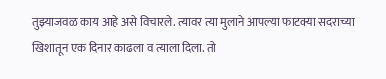तुझ्याजवळ काय आहे असे विचारले. त्यावर त्या मुलाने आपल्या फाटक्या सदराच्या खिशातून एक दिनार काढला व त्याला दिला. तो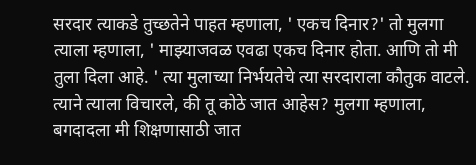सरदार त्याकडे तुच्छतेने पाहत म्हणाला, ' एकच दिनार?' तो मुलगा त्याला म्हणाला, ' माझ्याजवळ एवढा एकच दिनार होता. आणि तो मी तुला दिला आहे. ' त्या मुलाच्या निर्भयतेचे त्या सरदाराला कौतुक वाटले. त्याने त्याला विचारले, की तू कोठे जात आहेस? मुलगा म्हणाला, बगदादला मी शिक्षणासाठी जात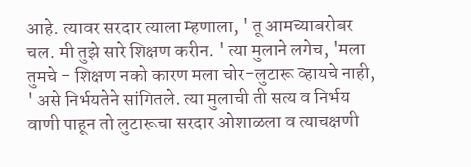आहे. त्यावर सरदार त्याला म्हणाला, ' तू आमच्याबरोबर चल. मी तुझे सारे शिक्षण करीन. ' त्या मुलाने लगेच, 'मला तुमचे - शिक्षण नको कारण मला चोर-लुटारू व्हायचे नाही, ' असे निर्भयतेने सांगितले. त्या मुलाची ती सत्य व निर्भय वाणी पाहून तो लुटारूचा सरदार ओशाळला व त्याचक्षणी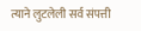त्याने लुटलेली सर्व संपत्ती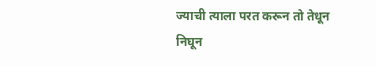ज्याची त्याला परत करून तो तेधून निघून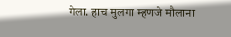गेला. हाच मुलगा म्हणजे मौलाना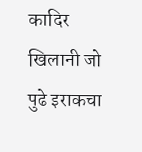कादिर खिलानी जो पुढे इराकचा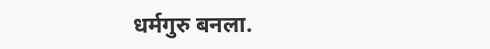धर्मगुरु बनला.